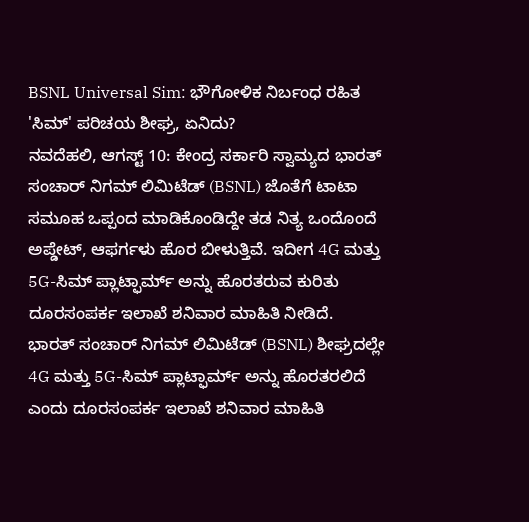BSNL Universal Sim: ಭೌಗೋಳಿಕ ನಿರ್ಬಂಧ ರಹಿತ 'ಸಿಮ್' ಪರಿಚಯ ಶೀಘ್ರ, ಏನಿದು?
ನವದೆಹಲಿ, ಆಗಸ್ಟ್ 10: ಕೇಂದ್ರ ಸರ್ಕಾರಿ ಸ್ವಾಮ್ಯದ ಭಾರತ್ ಸಂಚಾರ್ ನಿಗಮ್ ಲಿಮಿಟೆಡ್ (BSNL) ಜೊತೆಗೆ ಟಾಟಾ ಸಮೂಹ ಒಪ್ಪಂದ ಮಾಡಿಕೊಂಡಿದ್ದೇ ತಡ ನಿತ್ಯ ಒಂದೊಂದೆ ಅಪ್ಡೇಟ್, ಆಫರ್ಗಳು ಹೊರ ಬೀಳುತ್ತಿವೆ. ಇದೀಗ 4G ಮತ್ತು 5G-ಸಿಮ್ ಪ್ಲಾಟ್ಫಾರ್ಮ್ ಅನ್ನು ಹೊರತರುವ ಕುರಿತು ದೂರಸಂಪರ್ಕ ಇಲಾಖೆ ಶನಿವಾರ ಮಾಹಿತಿ ನೀಡಿದೆ.
ಭಾರತ್ ಸಂಚಾರ್ ನಿಗಮ್ ಲಿಮಿಟೆಡ್ (BSNL) ಶೀಘ್ರದಲ್ಲೇ 4G ಮತ್ತು 5G-ಸಿಮ್ ಪ್ಲಾಟ್ಫಾರ್ಮ್ ಅನ್ನು ಹೊರತರಲಿದೆ ಎಂದು ದೂರಸಂಪರ್ಕ ಇಲಾಖೆ ಶನಿವಾರ ಮಾಹಿತಿ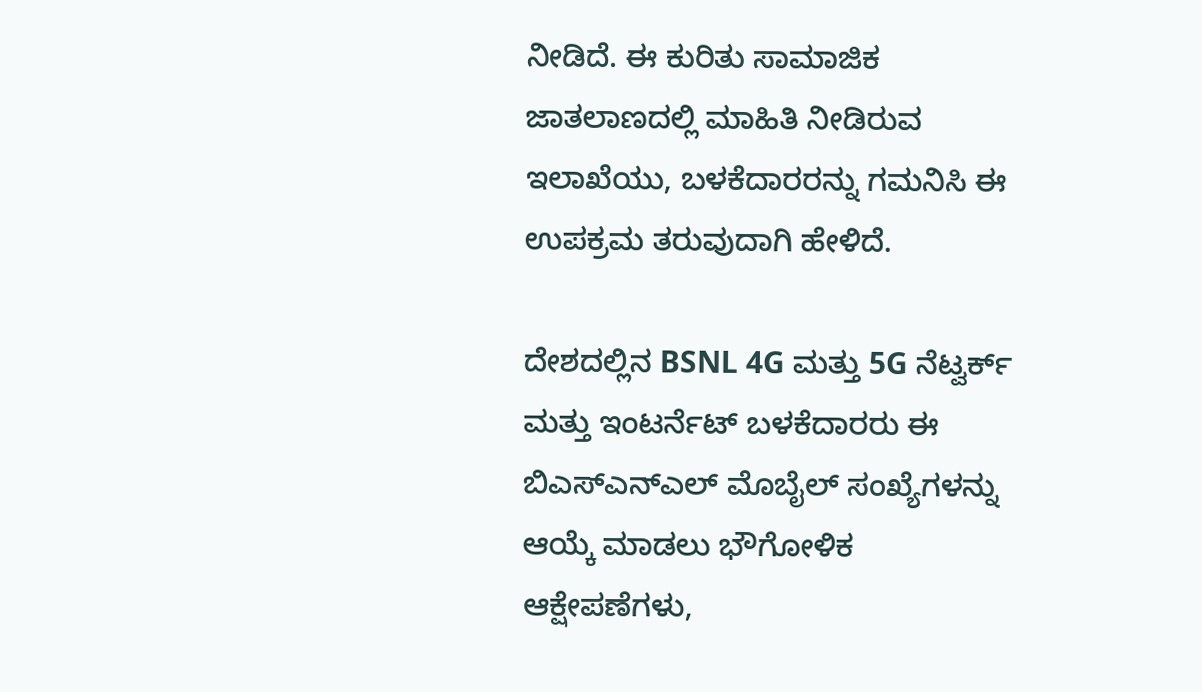ನೀಡಿದೆ. ಈ ಕುರಿತು ಸಾಮಾಜಿಕ ಜಾತಲಾಣದಲ್ಲಿ ಮಾಹಿತಿ ನೀಡಿರುವ ಇಲಾಖೆಯು, ಬಳಕೆದಾರರನ್ನು ಗಮನಿಸಿ ಈ ಉಪಕ್ರಮ ತರುವುದಾಗಿ ಹೇಳಿದೆ.

ದೇಶದಲ್ಲಿನ BSNL 4G ಮತ್ತು 5G ನೆಟ್ವರ್ಕ್ ಮತ್ತು ಇಂಟರ್ನೆಟ್ ಬಳಕೆದಾರರು ಈ ಬಿಎಸ್ಎನ್ಎಲ್ ಮೊಬೈಲ್ ಸಂಖ್ಯೆಗಳನ್ನು ಆಯ್ಕೆ ಮಾಡಲು ಭೌಗೋಳಿಕ ಆಕ್ಷೇಪಣೆಗಳು,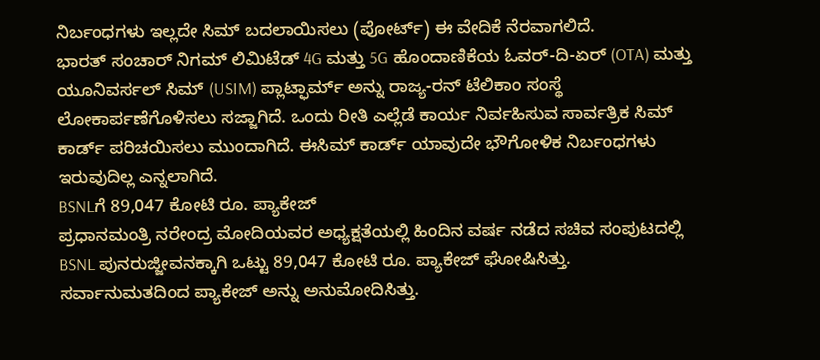ನಿರ್ಬಂಧಗಳು ಇಲ್ಲದೇ ಸಿಮ್ ಬದಲಾಯಿಸಲು (ಪೋರ್ಟ್) ಈ ವೇದಿಕೆ ನೆರವಾಗಲಿದೆ.
ಭಾರತ್ ಸಂಚಾರ್ ನಿಗಮ್ ಲಿಮಿಟೆಡ್ 4G ಮತ್ತು 5G ಹೊಂದಾಣಿಕೆಯ ಓವರ್-ದಿ-ಏರ್ (OTA) ಮತ್ತು ಯೂನಿವರ್ಸಲ್ ಸಿಮ್ (USIM) ಪ್ಲಾಟ್ಫಾರ್ಮ್ ಅನ್ನು ರಾಜ್ಯ-ರನ್ ಟೆಲಿಕಾಂ ಸಂಸ್ಥೆ ಲೋಕಾರ್ಪಣೆಗೊಳಿಸಲು ಸಜ್ಜಾಗಿದೆ. ಒಂದು ರೀತಿ ಎಲ್ಲೆಡೆ ಕಾರ್ಯ ನಿರ್ವಹಿಸುವ ಸಾರ್ವತ್ರಿಕ ಸಿಮ್ ಕಾರ್ಡ್ ಪರಿಚಯಿಸಲು ಮುಂದಾಗಿದೆ. ಈಸಿಮ್ ಕಾರ್ಡ್ ಯಾವುದೇ ಭೌಗೋಳಿಕ ನಿರ್ಬಂಧಗಳು ಇರುವುದಿಲ್ಲ ಎನ್ನಲಾಗಿದೆ.
BSNLಗೆ 89,047 ಕೋಟಿ ರೂ. ಪ್ಯಾಕೇಜ್
ಪ್ರಧಾನಮಂತ್ರಿ ನರೇಂದ್ರ ಮೋದಿಯವರ ಅಧ್ಯಕ್ಷತೆಯಲ್ಲಿ ಹಿಂದಿನ ವರ್ಷ ನಡೆದ ಸಚಿವ ಸಂಪುಟದಲ್ಲಿ BSNL ಪುನರುಜ್ಜೀವನಕ್ಕಾಗಿ ಒಟ್ಟು 89,047 ಕೋಟಿ ರೂ. ಪ್ಯಾಕೇಜ್ ಘೋಷಿಸಿತ್ತು. ಸರ್ವಾನುಮತದಿಂದ ಪ್ಯಾಕೇಜ್ ಅನ್ನು ಅನುಮೋದಿಸಿತ್ತು.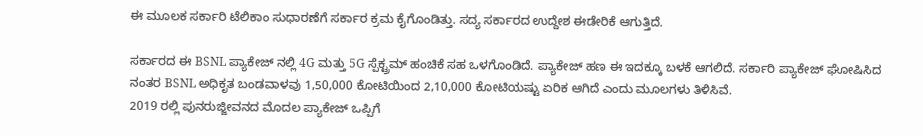ಈ ಮೂಲಕ ಸರ್ಕಾರಿ ಟೆಲಿಕಾಂ ಸುಧಾರಣೆಗೆ ಸರ್ಕಾರ ಕ್ರಮ ಕೈಗೊಂಡಿತ್ತು. ಸದ್ಯ ಸರ್ಕಾರದ ಉದ್ದೇಶ ಈಡೇರಿಕೆ ಆಗುತ್ತಿದೆ.

ಸರ್ಕಾರದ ಈ BSNL ಪ್ಯಾಕೇಜ್ ನಲ್ಲಿ 4G ಮತ್ತು 5G ಸ್ಪೆಕ್ಟ್ರಮ್ ಹಂಚಿಕೆ ಸಹ ಒಳಗೊಂಡಿದೆ. ಪ್ಯಾಕೇಜ್ ಹಣ ಈ ಇದಕ್ಕೂ ಬಳಕೆ ಆಗಲಿದೆ. ಸರ್ಕಾರಿ ಪ್ಯಾಕೇಜ್ ಘೋಷಿಸಿದ ನಂತರ BSNL ಅಧಿಕೃತ ಬಂಡವಾಳವು 1,50,000 ಕೋಟಿಯಿಂದ 2,10,000 ಕೋಟಿಯಷ್ಟು ಏರಿಕ ಆಗಿದೆ ಎಂದು ಮೂಲಗಳು ತಿಳಿಸಿವೆ.
2019 ರಲ್ಲಿ ಪುನರುಜ್ಜೀವನದ ಮೊದಲ ಪ್ಯಾಕೇಜ್ ಒಪ್ಪಿಗೆ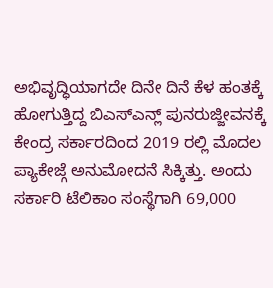ಅಭಿವೃದ್ಧಿಯಾಗದೇ ದಿನೇ ದಿನೆ ಕೆಳ ಹಂತಕ್ಕೆ ಹೋಗುತ್ತಿದ್ದ ಬಿಎಸ್ಎನ್ಲ್ ಪುನರುಜ್ಜೀವನಕ್ಕೆ ಕೇಂದ್ರ ಸರ್ಕಾರದಿಂದ 2019 ರಲ್ಲಿ ಮೊದಲ ಪ್ಯಾಕೇಜ್ಗೆ ಅನುಮೋದನೆ ಸಿಕ್ಕಿತ್ತು. ಅಂದು ಸರ್ಕಾರಿ ಟೆಲಿಕಾಂ ಸಂಸ್ಥೆಗಾಗಿ 69,000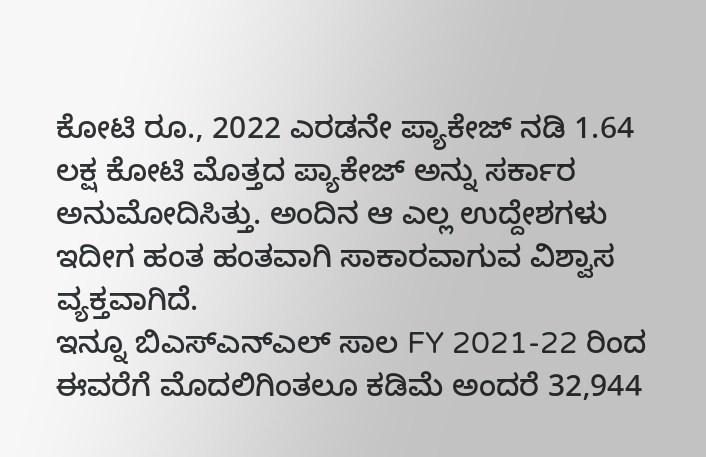ಕೋಟಿ ರೂ., 2022 ಎರಡನೇ ಪ್ಯಾಕೇಜ್ ನಡಿ 1.64 ಲಕ್ಷ ಕೋಟಿ ಮೊತ್ತದ ಪ್ಯಾಕೇಜ್ ಅನ್ನು ಸರ್ಕಾರ ಅನುಮೋದಿಸಿತ್ತು. ಅಂದಿನ ಆ ಎಲ್ಲ ಉದ್ದೇಶಗಳು ಇದೀಗ ಹಂತ ಹಂತವಾಗಿ ಸಾಕಾರವಾಗುವ ವಿಶ್ವಾಸ ವ್ಯಕ್ತವಾಗಿದೆ.
ಇನ್ನೂ ಬಿಎಸ್ಎನ್ಎಲ್ ಸಾಲ FY 2021-22 ರಿಂದ ಈವರೆಗೆ ಮೊದಲಿಗಿಂತಲೂ ಕಡಿಮೆ ಅಂದರೆ 32,944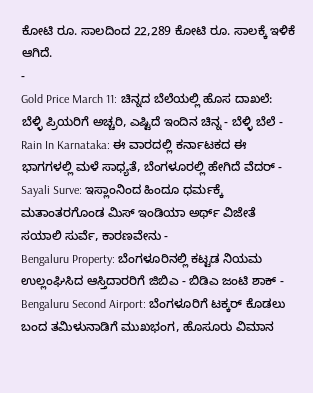ಕೋಟಿ ರೂ. ಸಾಲದಿಂದ 22,289 ಕೋಟಿ ರೂ. ಸಾಲಕ್ಕೆ ಇಳಿಕೆ ಆಗಿದೆ.
-
Gold Price March 11: ಚಿನ್ನದ ಬೆಲೆಯಲ್ಲಿ ಹೊಸ ದಾಖಲೆ: ಬೆಳ್ಳಿ ಪ್ರಿಯರಿಗೆ ಅಚ್ಚರಿ, ಎಷ್ಟಿದೆ ಇಂದಿನ ಚಿನ್ನ - ಬೆಳ್ಳಿ ಬೆಲೆ -
Rain In Karnataka: ಈ ವಾರದಲ್ಲಿ ಕರ್ನಾಟಕದ ಈ ಭಾಗಗಳಲ್ಲಿ ಮಳೆ ಸಾಧ್ಯತೆ, ಬೆಂಗಳೂರಲ್ಲಿ ಹೇಗಿದೆ ವೆದರ್ -
Sayali Surve: ಇಸ್ಲಾಂನಿಂದ ಹಿಂದೂ ಧರ್ಮಕ್ಕೆ ಮತಾಂತರಗೊಂಡ ಮಿಸ್ ಇಂಡಿಯಾ ಅರ್ಥ್ ವಿಜೇತೆ ಸಯಾಲಿ ಸುರ್ವೆ, ಕಾರಣವೇನು -
Bengaluru Property: ಬೆಂಗಳೂರಿನಲ್ಲಿ ಕಟ್ಟಡ ನಿಯಮ ಉಲ್ಲಂಘಿಸಿದ ಆಸ್ತಿದಾರರಿಗೆ ಜಿಬಿಎ - ಬಿಡಿಎ ಜಂಟಿ ಶಾಕ್ -
Bengaluru Second Airport: ಬೆಂಗಳೂರಿಗೆ ಟಕ್ಕರ್ ಕೊಡಲು ಬಂದ ತಮಿಳುನಾಡಿಗೆ ಮುಖಭಂಗ, ಹೊಸೂರು ವಿಮಾನ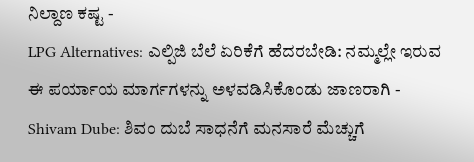ನಿಲ್ದಾಣ ಕಷ್ಟ -
LPG Alternatives: ಎಲ್ಪಿಜಿ ಬೆಲೆ ಏರಿಕೆಗೆ ಹೆದರಬೇಡಿ: ನಮ್ಮಲ್ಲೇ ಇರುವ ಈ ಪರ್ಯಾಯ ಮಾರ್ಗಗಳನ್ನು ಅಳವಡಿಸಿಕೊಂಡು ಜಾಣರಾಗಿ -
Shivam Dube: ಶಿವಂ ದುಬೆ ಸಾಧನೆಗೆ ಮನಸಾರೆ ಮೆಚ್ಚುಗೆ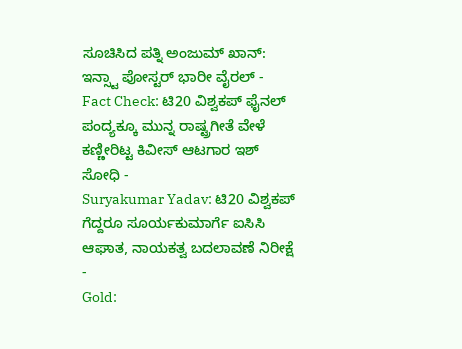ಸೂಚಿಸಿದ ಪತ್ನಿ ಅಂಜುಮ್ ಖಾನ್: ಇನ್ಸ್ಟಾ ಪೋಸ್ಟರ್ ಭಾರೀ ವೈರಲ್ -
Fact Check: ಟಿ20 ವಿಶ್ವಕಪ್ ಫೈನಲ್ ಪಂದ್ಯಕ್ಕೂ ಮುನ್ನ ರಾಷ್ಟ್ರಗೀತೆ ವೇಳೆ ಕಣ್ಣೀರಿಟ್ಟ ಕಿವೀಸ್ ಆಟಗಾರ ಇಶ್ ಸೋಧಿ -
Suryakumar Yadav: ಟಿ20 ವಿಶ್ವಕಪ್ ಗೆದ್ದರೂ ಸೂರ್ಯಕುಮಾರ್ಗೆ ಐಸಿಸಿ ಆಘಾತ, ನಾಯಕತ್ವ ಬದಲಾವಣೆ ನಿರೀಕ್ಷೆ -
Gold: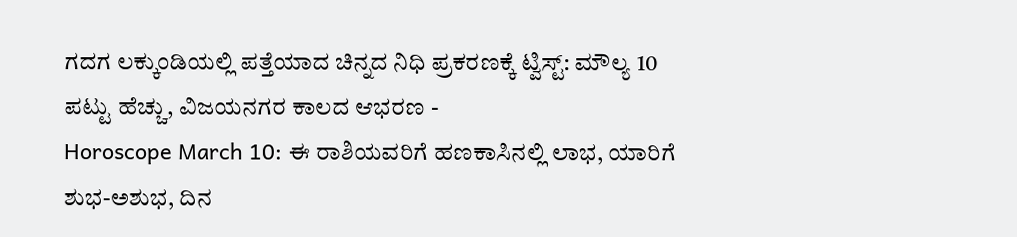ಗದಗ ಲಕ್ಕುಂಡಿಯಲ್ಲಿ ಪತ್ತೆಯಾದ ಚಿನ್ನದ ನಿಧಿ ಪ್ರಕರಣಕ್ಕೆ ಟ್ವಿಸ್ಟ್: ಮೌಲ್ಯ 10 ಪಟ್ಟು ಹೆಚ್ಚು, ವಿಜಯನಗರ ಕಾಲದ ಆಭರಣ -
Horoscope March 10: ಈ ರಾಶಿಯವರಿಗೆ ಹಣಕಾಸಿನಲ್ಲಿ ಲಾಭ, ಯಾರಿಗೆ ಶುಭ-ಅಶುಭ, ದಿನ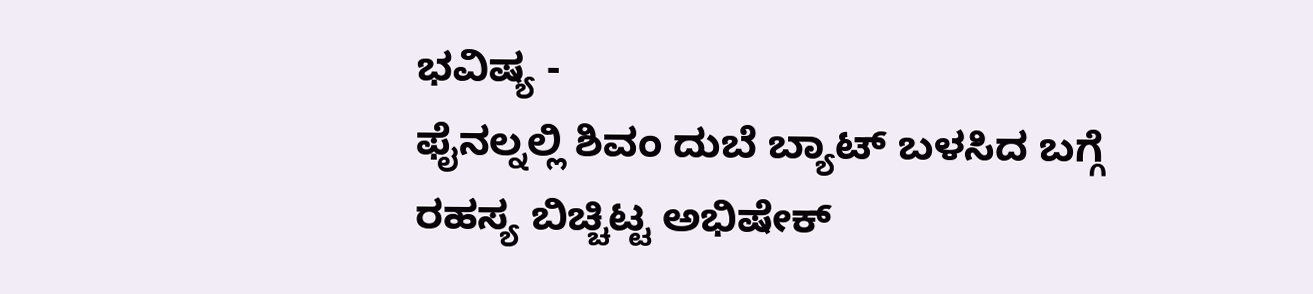ಭವಿಷ್ಯ -
ಫೈನಲ್ನಲ್ಲಿ ಶಿವಂ ದುಬೆ ಬ್ಯಾಟ್ ಬಳಸಿದ ಬಗ್ಗೆ ರಹಸ್ಯ ಬಿಚ್ಚಿಟ್ಟ ಅಭಿಷೇಕ್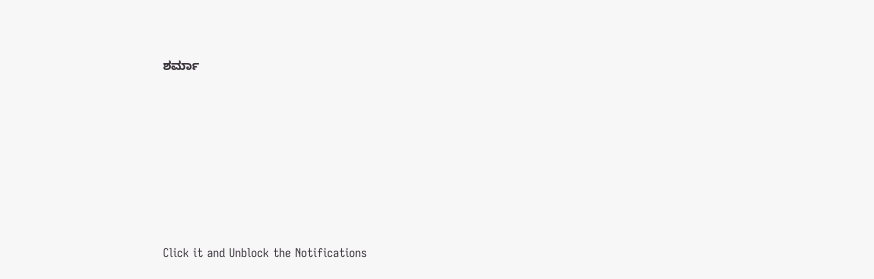ಶರ್ಮಾ












Click it and Unblock the Notifications